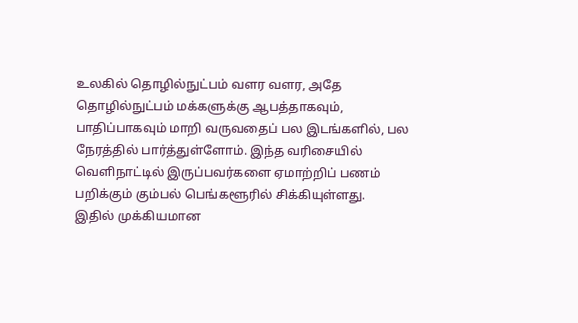உலகில் தொழில்நுட்பம் வளர வளர, அதே தொழில்நுட்பம் மக்களுக்கு ஆபத்தாகவும், பாதிப்பாகவும் மாறி வருவதைப் பல இடங்களில், பல நேரத்தில் பார்த்துள்ளோம். இந்த வரிசையில் வெளிநாட்டில் இருப்பவர்களை ஏமாற்றிப் பணம் பறிக்கும் கும்பல் பெங்களூரில் சிக்கியுள்ளது.
இதில் முக்கியமான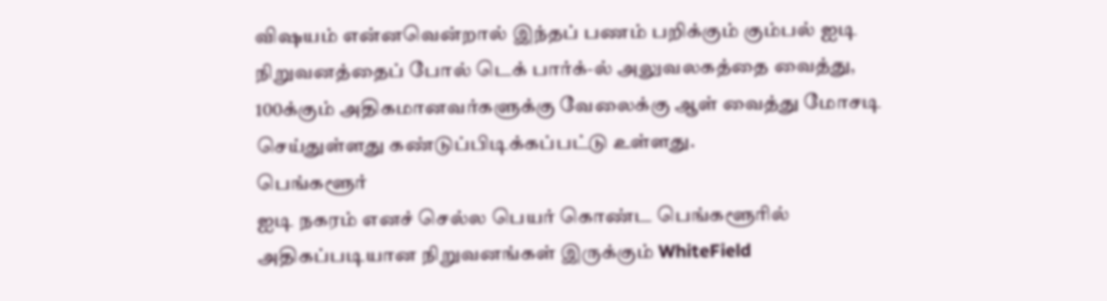விஷயம் என்னவென்றால் இந்தப் பணம் பறிக்கும் கும்பல் ஐடி நிறுவனத்தைப் போல் டெக் பார்க்-ல் அலுவலகத்தை வைத்து, 100க்கும் அதிகமானவர்களுக்கு வேலைக்கு ஆள் வைத்து மோசடி செய்துள்ளது கண்டுப்பிடிக்கப்பட்டு உள்ளது.
பெங்களூர்
ஐடி நகரம் எனச் செல்ல பெயர் கொண்ட பெங்களூரில் அதிகப்படியான நிறுவனங்கள் இருக்கும் WhiteField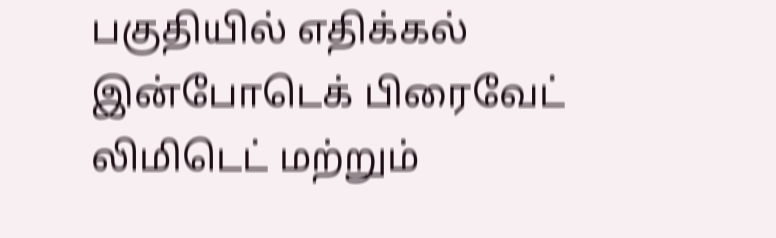பகுதியில் எதிக்கல் இன்போடெக் பிரைவேட் லிமிடெட் மற்றும்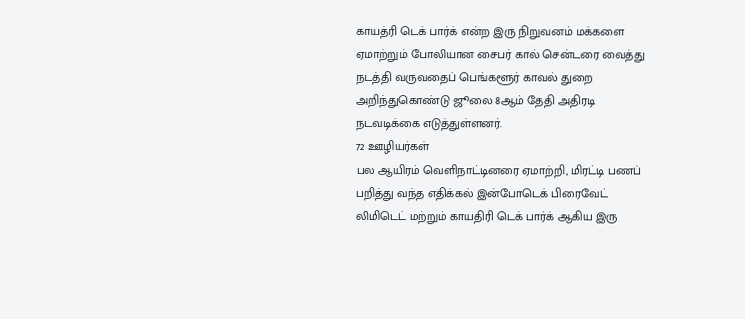காயத்ரி டெக் பார்க் என்ற இரு நிறுவனம் மக்களை ஏமாற்றும் போலியான சைபர் கால் சென்டரை வைத்து நடத்தி வருவதைப் பெங்களூர் காவல் துறை அறிந்துகொண்டு ஜூலை 8ஆம் தேதி அதிரடி நடவடிக்கை எடுத்துள்ளனர்.
72 ஊழியர்கள்
பல ஆயிரம் வெளிநாட்டினரை ஏமாற்றி, மிரட்டி பணப் பறித்து வந்த எதிக்கல் இன்போடெக் பிரைவேட் லிமிடெட் மற்றும் காயதிரி டெக் பார்க் ஆகிய இரு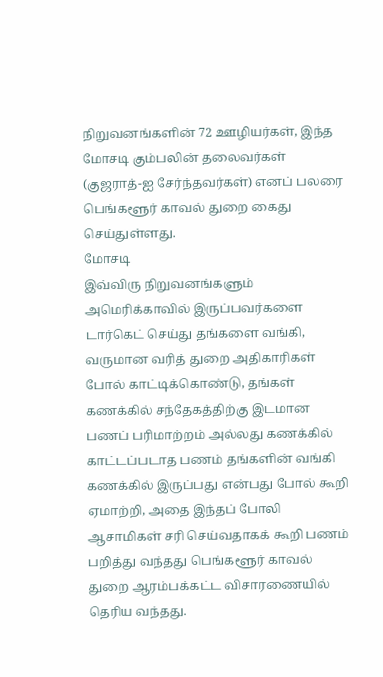நிறுவனங்களின் 72 ஊழியர்கள், இந்த மோசடி கும்பலின் தலைவர்கள் (குஜராத்-ஐ சேர்ந்தவர்கள்) எனப் பலரை பெங்களூர் காவல் துறை கைது செய்துள்ளது.
மோசடி
இவ்விரு நிறுவனங்களும் அமெரிக்காவில் இருப்பவர்களை டார்கெட் செய்து தங்களை வங்கி, வருமான வரித் துறை அதிகாரிகள் போல் காட்டிக்கொண்டு, தங்கள் கணக்கில் சந்தேகத்திற்கு இடமான பணப் பரிமாற்றம் அல்லது கணக்கில் காட்டப்படாத பணம் தங்களின் வங்கி கணக்கில் இருப்பது என்பது போல் கூறி ஏமாற்றி, அதை இந்தப் போலி ஆசாமிகள் சரி செய்வதாகக் கூறி பணம் பறித்து வந்தது பெங்களூர் காவல் துறை ஆரம்பக்கட்ட விசாரணையில் தெரிய வந்தது.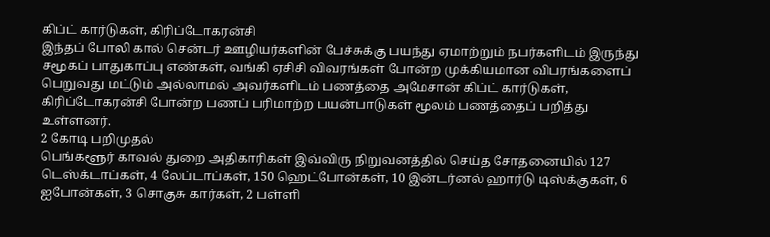கிப்ட் கார்டுகள், கிரிப்டோகரன்சி
இந்தப் போலி கால் சென்டர் ஊழியர்களின் பேச்சுக்கு பயந்து ஏமாற்றும் நபர்களிடம் இருந்து சமூகப் பாதுகாப்பு எண்கள், வங்கி ஏசிசி விவரங்கள் போன்ற முக்கியமான விபரங்களைப் பெறுவது மட்டும் அல்லாமல் அவர்களிடம் பணத்தை அமேசான் கிப்ட் கார்டுகள், கிரிப்டோகரன்சி போன்ற பணப் பரிமாற்ற பயன்பாடுகள் மூலம் பணத்தைப் பறித்து உள்ளனர்.
2 கோடி பறிமுதல்
பெங்களூர் காவல் துறை அதிகாரிகள் இவ்விரு நிறுவனத்தில் செய்த சோதனையில் 127 டெஸ்க்டாப்கள், 4 லேப்டாப்கள், 150 ஹெட்போன்கள், 10 இன்டர்னல் ஹார்டு டிஸ்க்குகள், 6 ஐபோன்கள், 3 சொகுசு கார்கள், 2 பள்ளி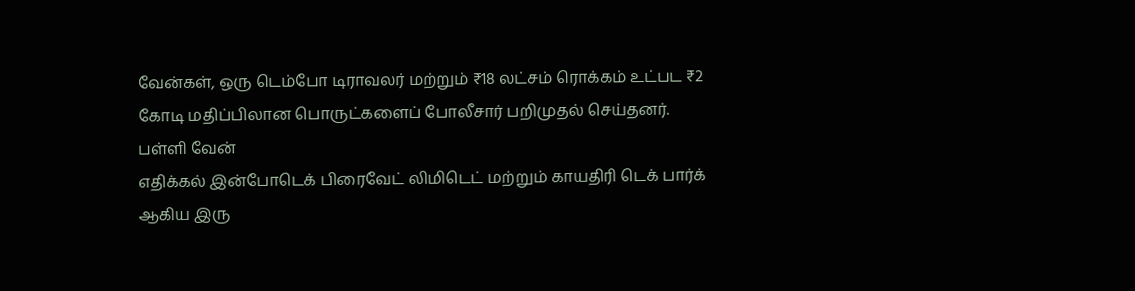வேன்கள், ஒரு டெம்போ டிராவலர் மற்றும் ₹18 லட்சம் ரொக்கம் உட்பட ₹2 கோடி மதிப்பிலான பொருட்களைப் போலீசார் பறிமுதல் செய்தனர்.
பள்ளி வேன்
எதிக்கல் இன்போடெக் பிரைவேட் லிமிடெட் மற்றும் காயதிரி டெக் பார்க் ஆகிய இரு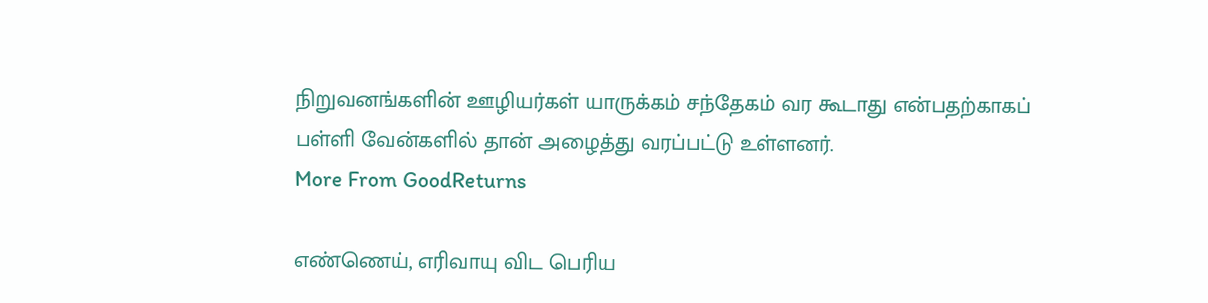நிறுவனங்களின் ஊழியர்கள் யாருக்கம் சந்தேகம் வர கூடாது என்பதற்காகப் பள்ளி வேன்களில் தான் அழைத்து வரப்பட்டு உள்ளனர்.
More From GoodReturns

எண்ணெய், எரிவாயு விட பெரிய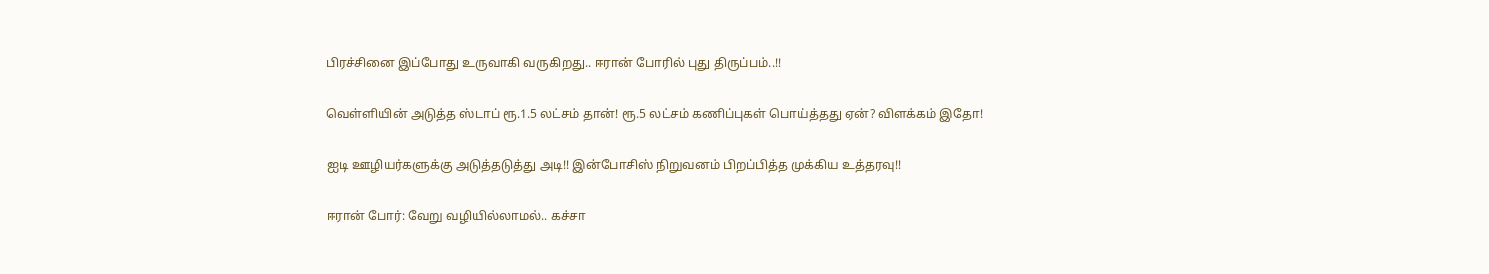பிரச்சினை இப்போது உருவாகி வருகிறது.. ஈரான் போரில் புது திருப்பம்..!!

வெள்ளியின் அடுத்த ஸ்டாப் ரூ.1.5 லட்சம் தான்! ரூ.5 லட்சம் கணிப்புகள் பொய்த்தது ஏன்? விளக்கம் இதோ!

ஐடி ஊழியர்களுக்கு அடுத்தடுத்து அடி!! இன்போசிஸ் நிறுவனம் பிறப்பித்த முக்கிய உத்தரவு!!

ஈரான் போர்: வேறு வழியில்லாமல்.. கச்சா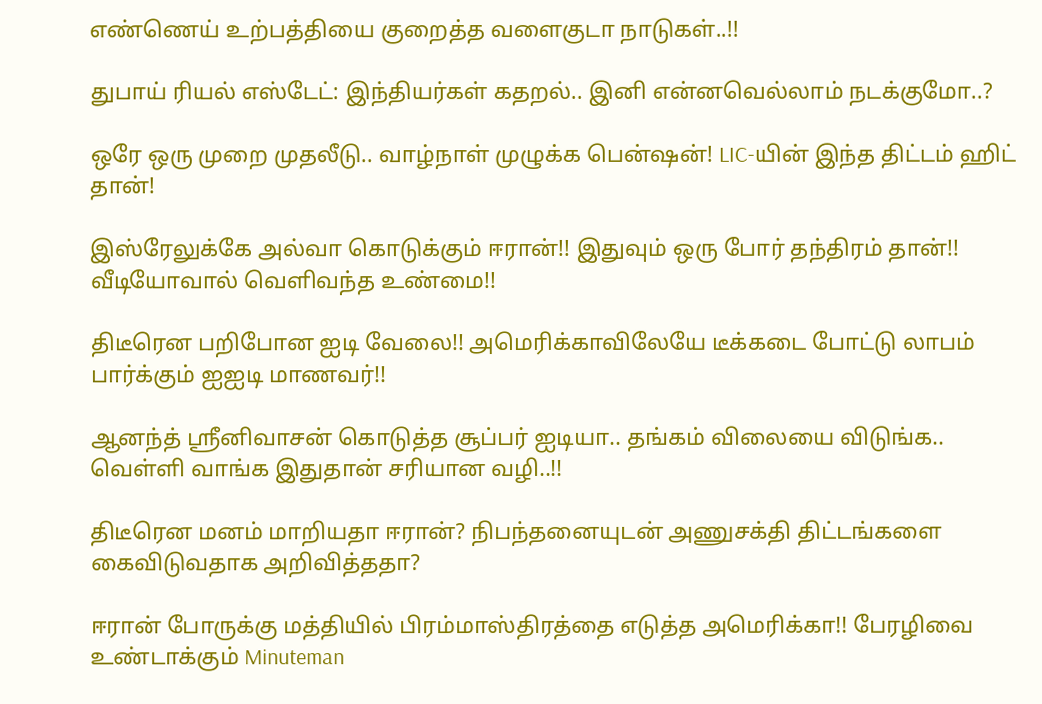எண்ணெய் உற்பத்தியை குறைத்த வளைகுடா நாடுகள்..!!

துபாய் ரியல் எஸ்டேட்: இந்தியர்கள் கதறல்.. இனி என்னவெல்லாம் நடக்குமோ..?

ஒரே ஒரு முறை முதலீடு.. வாழ்நாள் முழுக்க பென்ஷன்! LIC-யின் இந்த திட்டம் ஹிட் தான்!

இஸ்ரேலுக்கே அல்வா கொடுக்கும் ஈரான்!! இதுவும் ஒரு போர் தந்திரம் தான்!! வீடியோவால் வெளிவந்த உண்மை!!

திடீரென பறிபோன ஐடி வேலை!! அமெரிக்காவிலேயே டீக்கடை போட்டு லாபம் பார்க்கும் ஐஐடி மாணவர்!!

ஆனந்த் ஸ்ரீனிவாசன் கொடுத்த சூப்பர் ஐடியா.. தங்கம் விலையை விடுங்க.. வெள்ளி வாங்க இதுதான் சரியான வழி..!!

திடீரென மனம் மாறியதா ஈரான்? நிபந்தனையுடன் அணுசக்தி திட்டங்களை கைவிடுவதாக அறிவித்ததா?

ஈரான் போருக்கு மத்தியில் பிரம்மாஸ்திரத்தை எடுத்த அமெரிக்கா!! பேரழிவை உண்டாக்கும் Minuteman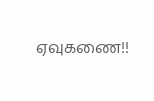ஏவுகணை!!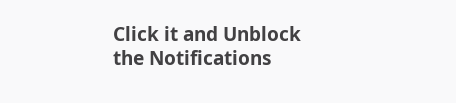Click it and Unblock the Notifications